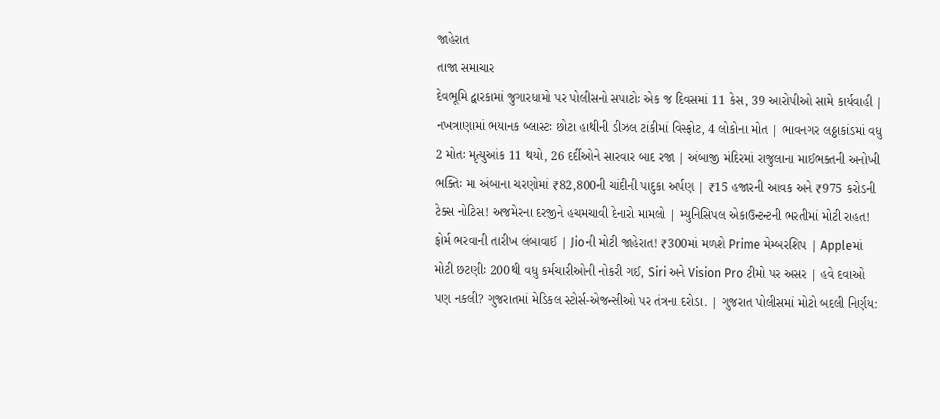જાહેરાત
તાજા સમાચાર
દેવભૂમિ દ્વારકામાં જુગારધામો પર પોલીસનો સપાટોઃ એક જ દિવસમાં 11 કેસ, 39 આરોપીઓ સામે કાર્યવાહી | નખત્રાણામાં ભયાનક બ્લાસ્ટઃ છોટા હાથીની ડીઝલ ટાંકીમાં વિસ્ફોટ, 4 લોકોના મોત | ભાવનગર લઠ્ઠાકાંડમાં વધુ 2 મોતઃ મૃત્યુઆંક 11 થયો, 26 દર્દીઓને સારવાર બાદ રજા | અંબાજી મંદિરમાં રાજુલાના માઈભક્તની અનોખી ભક્તિઃ મા અંબાના ચરણોમાં ₹82,800ની ચાંદીની પાદુકા અર્પણ | ₹15 હજારની આવક અને ₹975 કરોડની ટેક્સ નોટિસ! અજમેરના દરજીને હચમચાવી દેનારો મામલો | મ્યુનિસિપલ એકાઉન્ટન્ટની ભરતીમાં મોટી રાહત! ફોર્મ ભરવાની તારીખ લંબાવાઈ | Jioની મોટી જાહેરાત! ₹300માં મળશે Prime મેમ્બરશિપ | Appleમાં મોટી છટણીઃ 200થી વધુ કર્મચારીઓની નોકરી ગઈ, Siri અને Vision Pro ટીમો પર અસર | હવે દવાઓ પણ નકલી? ગુજરાતમાં મેડિકલ સ્ટોર્સ-એજન્સીઓ પર તંત્રના દરોડા. | ગુજરાત પોલીસમાં મોટો બદલી નિર્ણય: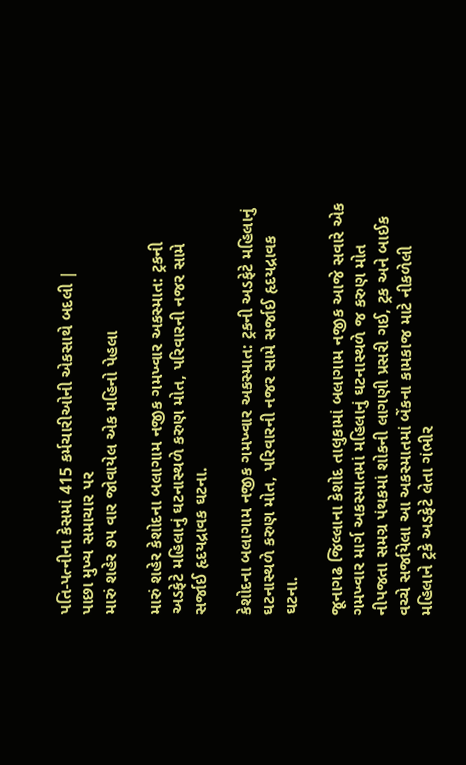પતિ-પત્નીના કેસમાં 415 કર્મચારીઓની એકસાથે બદલી |
પાછા મુખ્ય સમાચાર પર
મારું શહેર ૭૫ વાર જોવાયેલ એક મહિનો પેહલા

મારું શહેર કેશોદના બલાગામ નજીક ગમખ્વાર અકસ્માત: ટ્રકની અડફેટે મહિલાનું ઘટનાસ્થળે કરુણ મોત, પરિવારની નજર સામે સર્જાઈ હૃદયદ્રાવક ઘટના.

કેશોદના બલાગામ નજીક ગમખ્વાર અકસ્માત: ટ્રકની અડફેટે મહિલાનું ઘટનાસ્થળે કરુણ મોત, પરિવારની નજર સામે સર્જાઈ હૃદયદ્રાવક ઘટના.

જૂનાગઢ જિલ્લાના કેશોદ તાલુકામાં બલાગામ નજીક આજે સવારે એક ગમખ્વાર માર્ગ અકસ્માતમાં મહિલાનું ઘટનાસ્થળે જ કરુણ મોત નીપજતા સમગ્ર પંથકમાં શોકની લાગણી પ્રસરી ગઈ, ટ્રક અને બાઈક વચ્ચે સર્જાયેલા આ અકસ્માતમાં બેંકના કામકાજ માટે નીકળેલી મહિલાને ટ્રકે અડફેટે લેતા ગંભીર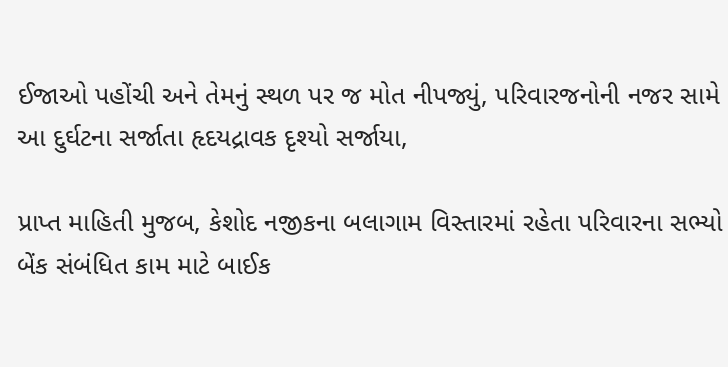ઈજાઓ પહોંચી અને તેમનું સ્થળ પર જ મોત નીપજ્યું, પરિવારજનોની નજર સામે આ દુર્ઘટના સર્જાતા હૃદયદ્રાવક દૃશ્યો સર્જાયા,

પ્રાપ્ત માહિતી મુજબ, કેશોદ નજીકના બલાગામ વિસ્તારમાં રહેતા પરિવારના સભ્યો બેંક સંબંધિત કામ માટે બાઈક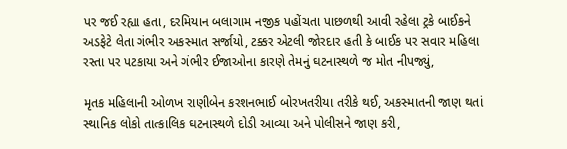પર જઈ રહ્યા હતા, દરમિયાન બલાગામ નજીક પહોંચતા પાછળથી આવી રહેલા ટ્રકે બાઈકને અડફેટે લેતા ગંભીર અકસ્માત સર્જાયો, ટક્કર એટલી જોરદાર હતી કે બાઈક પર સવાર મહિલા રસ્તા પર પટકાયા અને ગંભીર ઈજાઓના કારણે તેમનું ઘટનાસ્થળે જ મોત નીપજ્યું,

મૃતક મહિલાની ઓળખ રાણીબેન કરશનભાઈ બોરખતરીયા તરીકે થઈ, અકસ્માતની જાણ થતાં સ્થાનિક લોકો તાત્કાલિક ઘટનાસ્થળે દોડી આવ્યા અને પોલીસને જાણ કરી,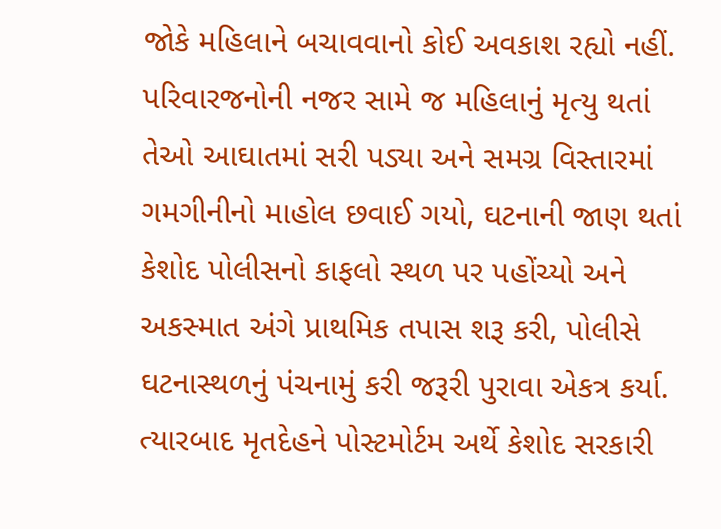જોકે મહિલાને બચાવવાનો કોઈ અવકાશ રહ્યો નહીં. પરિવારજનોની નજર સામે જ મહિલાનું મૃત્યુ થતાં તેઓ આઘાતમાં સરી પડ્યા અને સમગ્ર વિસ્તારમાં ગમગીનીનો માહોલ છવાઈ ગયો, ઘટનાની જાણ થતાં કેશોદ પોલીસનો કાફલો સ્થળ પર પહોંચ્યો અને અકસ્માત અંગે પ્રાથમિક તપાસ શરૂ કરી, પોલીસે ઘટનાસ્થળનું પંચનામું કરી જરૂરી પુરાવા એકત્ર કર્યા. ત્યારબાદ મૃતદેહને પોસ્ટમોર્ટમ અર્થે કેશોદ સરકારી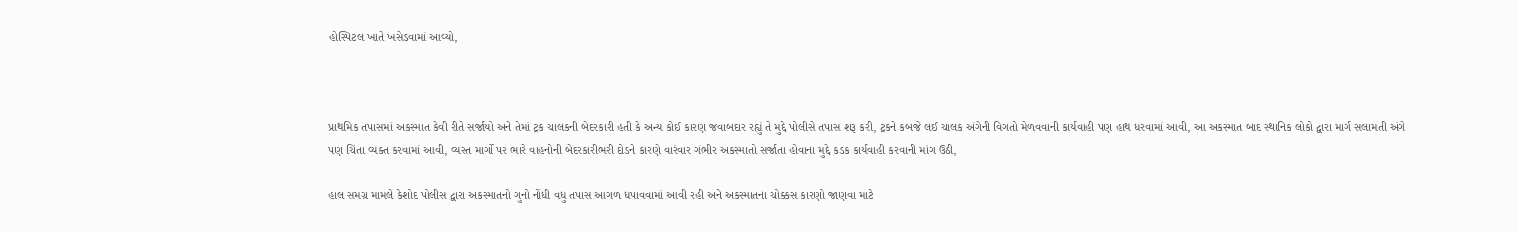હોસ્પિટલ ખાતે ખસેડવામાં આવ્યો,



પ્રાથમિક તપાસમાં અકસ્માત કેવી રીતે સર્જાયો અને તેમાં ટ્રક ચાલકની બેદરકારી હતી કે અન્ય કોઈ કારણ જવાબદાર રહ્યું તે મુદ્દે પોલીસે તપાસ શરૂ કરી, ટ્રકને કબજે લઈ ચાલક અંગેની વિગતો મેળવવાની કાર્યવાહી પણ હાથ ધરવામાં આવી, આ અકસ્માત બાદ સ્થાનિક લોકો દ્વારા માર્ગ સલામતી અંગે પણ ચિંતા વ્યક્ત કરવામાં આવી, વ્યસ્ત માર્ગો પર ભારે વાહનોની બેદરકારીભરી દોડને કારણે વારંવાર ગંભીર અકસ્માતો સર્જાતા હોવાના મુદ્દે કડક કાર્યવાહી કરવાની માંગ ઉઠી,

હાલ સમગ્ર મામલે કેશોદ પોલીસ દ્વારા અકસ્માતનો ગુનો નોંધી વધુ તપાસ આગળ ધપાવવામાં આવી રહી અને અકસ્માતના ચોક્કસ કારણો જાણવા માટે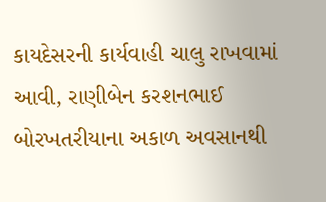કાયદેસરની કાર્યવાહી ચાલુ રાખવામાં આવી, રાણીબેન કરશનભાઈ બોરખતરીયાના અકાળ અવસાનથી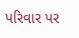પરિવાર પર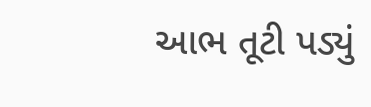આભ તૂટી પડ્યું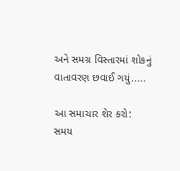અને સમગ્ર વિસ્તારમાં શોકનું વાતાવરણ છવાઈ ગયું.....

આ સમાચાર શેર કરો:
સમય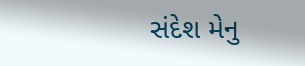સંદેશ મેનુ